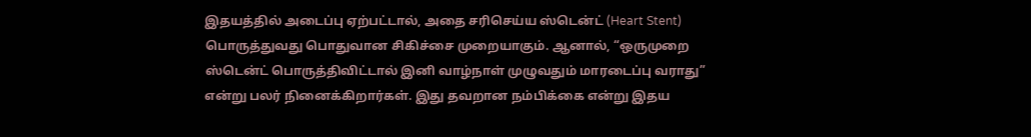இதயத்தில் அடைப்பு ஏற்பட்டால், அதை சரிசெய்ய ஸ்டென்ட் (Heart Stent) பொருத்துவது பொதுவான சிகிச்சை முறையாகும். ஆனால், “ஒருமுறை ஸ்டென்ட் பொருத்திவிட்டால் இனி வாழ்நாள் முழுவதும் மாரடைப்பு வராது” என்று பலர் நினைக்கிறார்கள். இது தவறான நம்பிக்கை என்று இதய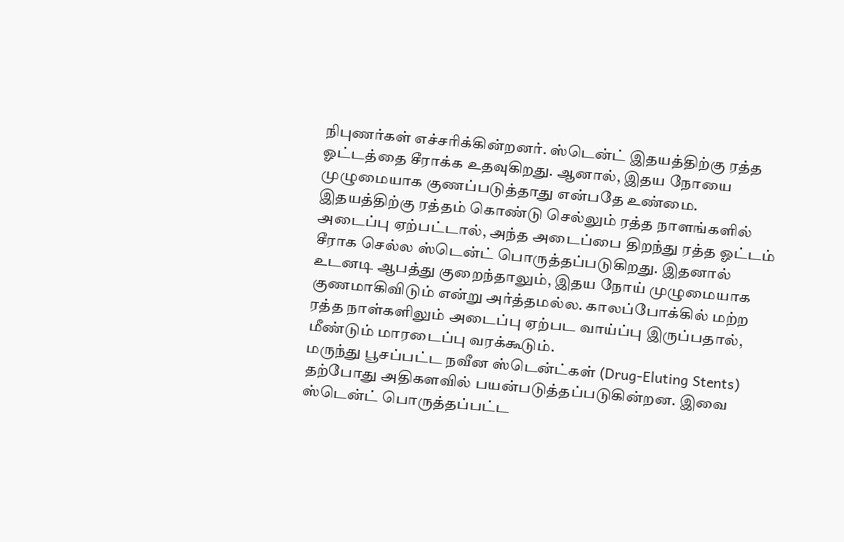நிபுணர்கள் எச்சரிக்கின்றனர். ஸ்டென்ட் இதயத்திற்கு ரத்த ஓட்டத்தை சீராக்க உதவுகிறது. ஆனால், இதய நோயை முழுமையாக குணப்படுத்தாது என்பதே உண்மை.
இதயத்திற்கு ரத்தம் கொண்டு செல்லும் ரத்த நாளங்களில் அடைப்பு ஏற்பட்டால், அந்த அடைப்பை திறந்து ரத்த ஓட்டம் சீராக செல்ல ஸ்டென்ட் பொருத்தப்படுகிறது. இதனால் உடனடி ஆபத்து குறைந்தாலும், இதய நோய் முழுமையாக குணமாகிவிடும் என்று அர்த்தமல்ல. காலப்போக்கில் மற்ற ரத்த நாள்களிலும் அடைப்பு ஏற்பட வாய்ப்பு இருப்பதால், மீண்டும் மாரடைப்பு வரக்கூடும்.
மருந்து பூசப்பட்ட நவீன ஸ்டென்ட்கள் (Drug-Eluting Stents) தற்போது அதிகளவில் பயன்படுத்தப்படுகின்றன. இவை ஸ்டென்ட் பொருத்தப்பட்ட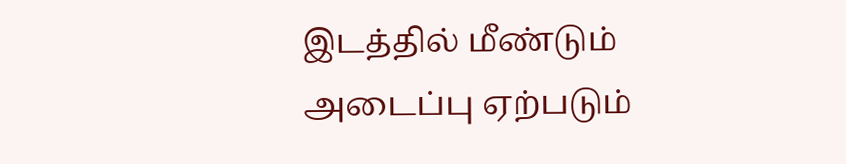இடத்தில் மீண்டும் அடைப்பு ஏற்படும்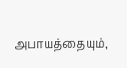அபாயத்தையும்,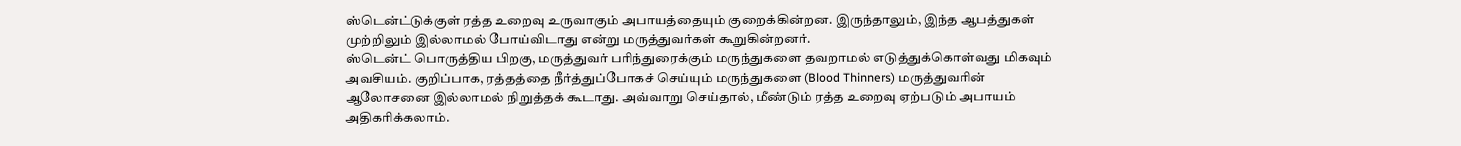ஸ்டென்ட்டுக்குள் ரத்த உறைவு உருவாகும் அபாயத்தையும் குறைக்கின்றன. இருந்தாலும், இந்த ஆபத்துகள் முற்றிலும் இல்லாமல் போய்விடாது என்று மருத்துவர்கள் கூறுகின்றனர்.
ஸ்டென்ட் பொருத்திய பிறகு, மருத்துவர் பரிந்துரைக்கும் மருந்துகளை தவறாமல் எடுத்துக்கொள்வது மிகவும் அவசியம். குறிப்பாக, ரத்தத்தை நீர்த்துப்போகச் செய்யும் மருந்துகளை (Blood Thinners) மருத்துவரின் ஆலோசனை இல்லாமல் நிறுத்தக் கூடாது. அவ்வாறு செய்தால், மீண்டும் ரத்த உறைவு ஏற்படும் அபாயம் அதிகரிக்கலாம்.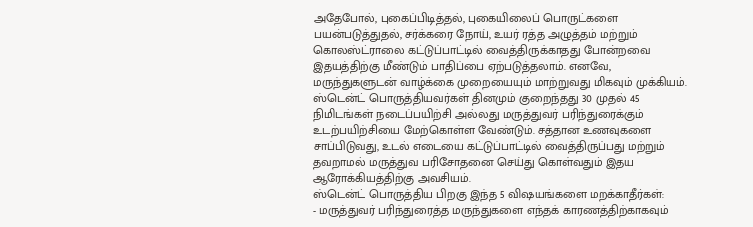அதேபோல், புகைப்பிடித்தல், புகையிலைப் பொருட்களை பயன்படுத்துதல், சர்க்கரை நோய், உயர் ரத்த அழுத்தம் மற்றும் கொலஸ்ட்ராலை கட்டுப்பாட்டில் வைத்திருக்காதது போன்றவை இதயத்திற்கு மீண்டும் பாதிப்பை ஏற்படுத்தலாம். எனவே, மருந்துகளுடன் வாழ்க்கை முறையையும் மாற்றுவது மிகவும் முக்கியம்.
ஸ்டென்ட் பொருத்தியவர்கள் தினமும் குறைந்தது 30 முதல் 45 நிமிடங்கள் நடைப்பயிற்சி அல்லது மருத்துவர் பரிந்துரைக்கும் உடற்பயிற்சியை மேற்கொள்ள வேண்டும். சத்தான உணவுகளை சாப்பிடுவது, உடல் எடையை கட்டுப்பாட்டில் வைத்திருப்பது மற்றும் தவறாமல் மருத்துவ பரிசோதனை செய்து கொள்வதும் இதய ஆரோக்கியத்திற்கு அவசியம்.
ஸ்டென்ட் பொருத்திய பிறகு இந்த 5 விஷயங்களை மறக்காதீர்கள்:
- மருத்துவர் பரிந்துரைத்த மருந்துகளை எந்தக் காரணத்திற்காகவும்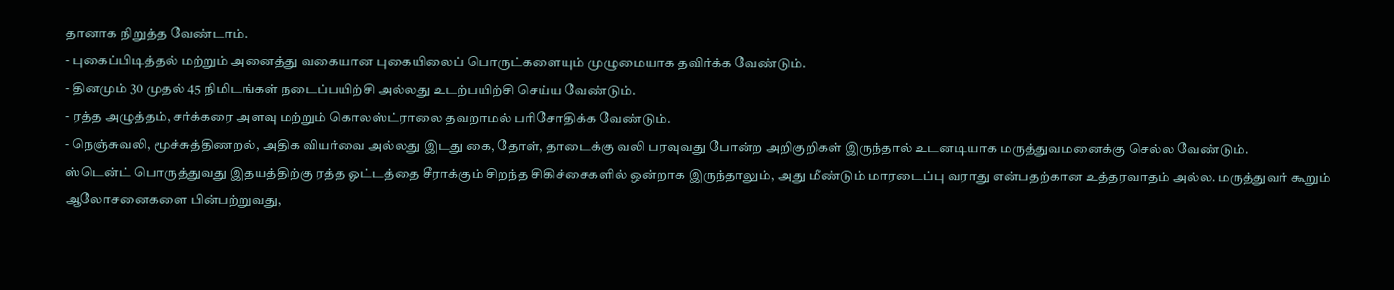தானாக நிறுத்த வேண்டாம்.
- புகைப்பிடித்தல் மற்றும் அனைத்து வகையான புகையிலைப் பொருட்களையும் முழுமையாக தவிர்க்க வேண்டும்.
- தினமும் 30 முதல் 45 நிமிடங்கள் நடைப்பயிற்சி அல்லது உடற்பயிற்சி செய்ய வேண்டும்.
- ரத்த அழுத்தம், சர்க்கரை அளவு மற்றும் கொலஸ்ட்ராலை தவறாமல் பரிசோதிக்க வேண்டும்.
- நெஞ்சுவலி, மூச்சுத்திணறல், அதிக வியர்வை அல்லது இடது கை, தோள், தாடைக்கு வலி பரவுவது போன்ற அறிகுறிகள் இருந்தால் உடனடியாக மருத்துவமனைக்கு செல்ல வேண்டும்.
ஸ்டென்ட் பொருத்துவது இதயத்திற்கு ரத்த ஓட்டத்தை சீராக்கும் சிறந்த சிகிச்சைகளில் ஒன்றாக இருந்தாலும், அது மீண்டும் மாரடைப்பு வராது என்பதற்கான உத்தரவாதம் அல்ல. மருத்துவர் கூறும் ஆலோசனைகளை பின்பற்றுவது,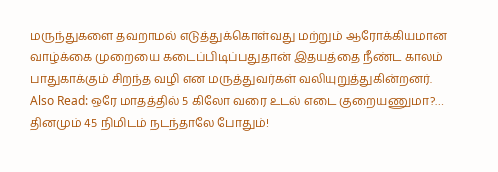மருந்துகளை தவறாமல் எடுத்துக்கொள்வது மற்றும் ஆரோக்கியமான வாழ்க்கை முறையை கடைப்பிடிப்பதுதான் இதயத்தை நீண்ட காலம் பாதுகாக்கும் சிறந்த வழி என மருத்துவர்கள் வலியுறுத்துகின்றனர்.
Also Read: ஒரே மாதத்தில் 5 கிலோ வரை உடல் எடை குறையணுமா?… தினமும் 45 நிமிடம் நடந்தாலே போதும்!